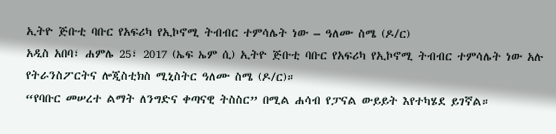ኢትዮ ጅቡቲ ባቡር የአፍሪካ የኢኮኖሚ ትብብር ተምሳሌት ነው – ዓለሙ ስሜ (ዶ/ር)
አዲስ አበባ፣ ሐምሌ 25፣ 2017 (ኤፍ ኤም ሲ) ኢትዮ ጅቡቲ ባቡር የአፍሪካ የኢኮኖሚ ትብብር ተምሳሌት ነው አሉ የትራንስፖርትና ሎጂስቲክስ ሚኒስትር ዓለሙ ስሜ (ዶ/ር)።
“የባቡር መሠረተ ልማት ለንግድና ቀጣናዊ ትስስር” በሚል ሐሳብ የፓናል ውይይት እየተካሄደ ይገኛል።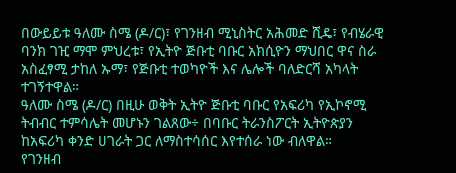በውይይቱ ዓለሙ ስሜ (ዶ/ር)፣ የገንዘብ ሚኒስትር አሕመድ ሺዴ፣ የብሄራዊ ባንክ ገዢ ማሞ ምህረቱ፣ የኢትዮ ጅቡቲ ባቡር አክሲዮን ማህበር ዋና ስራ አስፈፃሚ ታከለ ኡማ፣ የጅቡቲ ተወካዮች እና ሌሎች ባለድርሻ አካላት ተገኝተዋል።
ዓለሙ ስሜ (ዶ/ር) በዚሁ ወቅት ኢትዮ ጅቡቲ ባቡር የአፍሪካ የኢኮኖሚ ትብብር ተምሳሌት መሆኑን ገልጸው÷ በባቡር ትራንስፖርት ኢትዮጵያን ከአፍሪካ ቀንድ ሀገራት ጋር ለማስተሳሰር እየተሰራ ነው ብለዋል።
የገንዘብ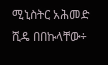ሚኒስትር አሕመድ ሺዴ በበኩላቸው÷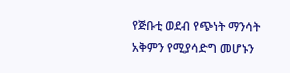የጅቡቲ ወደብ የጭነት ማንሳት አቅምን የሚያሳድግ መሆኑን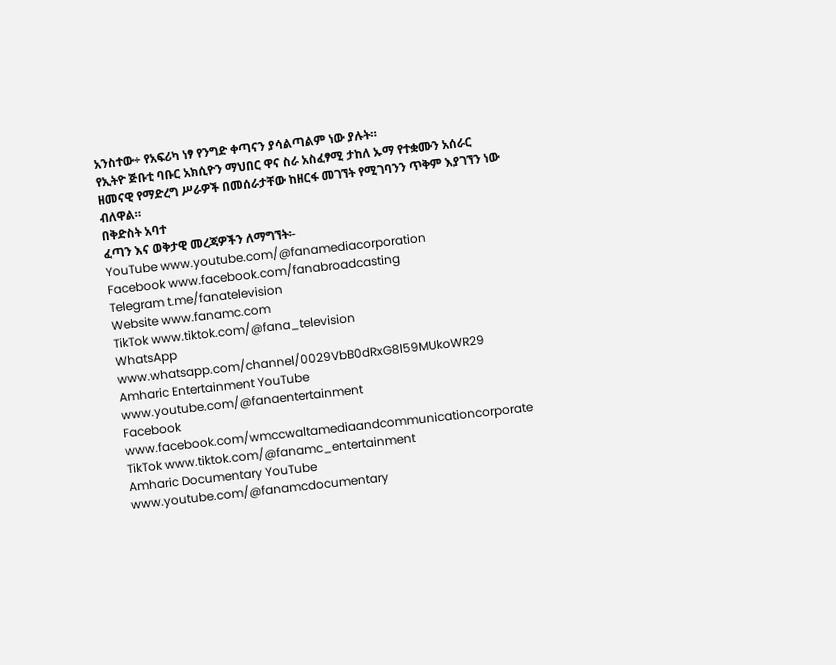አንስተው÷ የአፍሪካ ነፃ የንግድ ቀጣናን ያሳልጣልም ነው ያሉት።
የኢትዮ ጅቡቲ ባቡር አክሲዮን ማህበር ዋና ስራ አስፈፃሚ ታከለ ኡማ የተቋሙን አሰራር ዘመናዊ የማድረግ ሥራዎች በመሰራታቸው ከዘርፋ መገኘት የሚገባንን ጥቅም እያገኘን ነው ብለዋል።
በቅድስት አባተ
ፈጣን እና ወቅታዊ መረጃዎችን ለማግኘት፡-
YouTube www.youtube.com/@fanamediacorporation
Facebook www.facebook.com/fanabroadcasting
Telegram t.me/fanatelevision
Website www.fanamc.com
TikTok www.tiktok.com/@fana_television
WhatsApp www.whatsapp.com/channel/0029VbB0dRxG8l59MUkoWR29
Amharic Entertainment YouTube www.youtube.com/@fanaentertainment
Facebook www.facebook.com/wmccwaltamediaandcommunicationcorporate
TikTok www.tiktok.com/@fanamc_entertainment
Amharic Documentary YouTube www.youtube.com/@fanamcdocumentary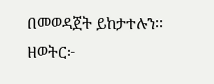በመወዳጀት ይከታተሉን፡፡
ዘወትር፦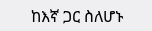ከእኛ ጋር ስለሆኑ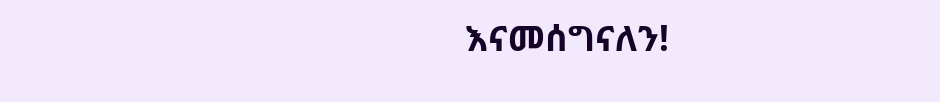እናመሰግናለን!